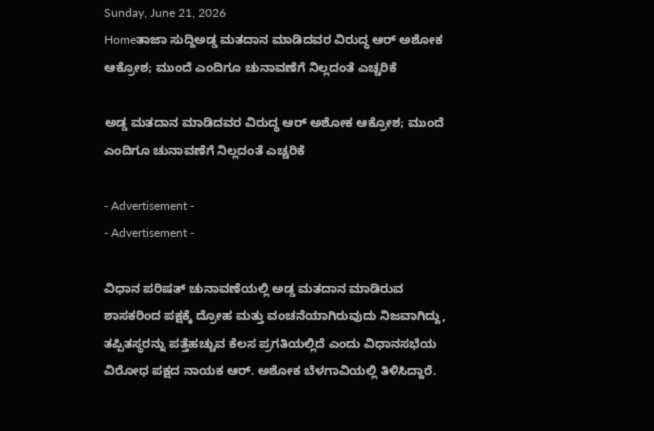Sunday, June 21, 2026
Homeತಾಜಾ ಸುದ್ದಿಅಡ್ಡ ಮತದಾನ ಮಾಡಿದವರ ವಿರುದ್ಧ ಆರ್‌ ಅಶೋಕ ಆಕ್ರೋಶ; ಮುಂದೆ ಎಂದಿಗೂ ಚುನಾವಣೆಗೆ ನಿಲ್ಲದಂತೆ ಎಚ್ಚರಿಕೆ

ಅಡ್ಡ ಮತದಾನ ಮಾಡಿದವರ ವಿರುದ್ಧ ಆರ್‌ ಅಶೋಕ ಆಕ್ರೋಶ; ಮುಂದೆ ಎಂದಿಗೂ ಚುನಾವಣೆಗೆ ನಿಲ್ಲದಂತೆ ಎಚ್ಚರಿಕೆ

- Advertisement -
- Advertisement -

ವಿಧಾನ ಪರಿಷತ್ ಚುನಾವಣೆಯಲ್ಲಿ ಅಡ್ಡ ಮತದಾನ ಮಾಡಿರುವ ಶಾಸಕರಿಂದ ಪಕ್ಷಕ್ಕೆ ದ್ರೋಹ ಮತ್ತು ವಂಚನೆಯಾಗಿರುವುದು ನಿಜವಾಗಿದ್ದು, ತಪ್ಪಿತಸ್ಥರನ್ನು ಪತ್ತೆಹಚ್ಚುವ ಕೆಲಸ ಪ್ರಗತಿಯಲ್ಲಿದೆ ಎಂದು ವಿಧಾನಸಭೆಯ ವಿರೋಧ ಪಕ್ಷದ ನಾಯಕ ಆರ್. ಅಶೋಕ ಬೆಳಗಾವಿಯಲ್ಲಿ ತಿಳಿಸಿದ್ದಾರೆ.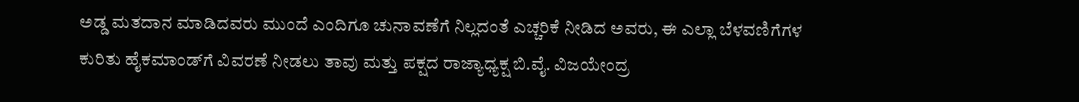ಅಡ್ಡ ಮತದಾನ ಮಾಡಿದವರು ಮುಂದೆ ಎಂದಿಗೂ ಚುನಾವಣೆಗೆ ನಿಲ್ಲದಂತೆ ಎಚ್ಚರಿಕೆ ನೀಡಿದ ಅವರು, ಈ ಎಲ್ಲಾ ಬೆಳವಣಿಗೆಗಳ ಕುರಿತು ಹೈಕಮಾಂಡ್‌ಗೆ ವಿವರಣೆ ನೀಡಲು ತಾವು ಮತ್ತು ಪಕ್ಷದ ರಾಜ್ಯಾಧ್ಯಕ್ಷ ಬಿ.ವೈ. ವಿಜಯೇಂದ್ರ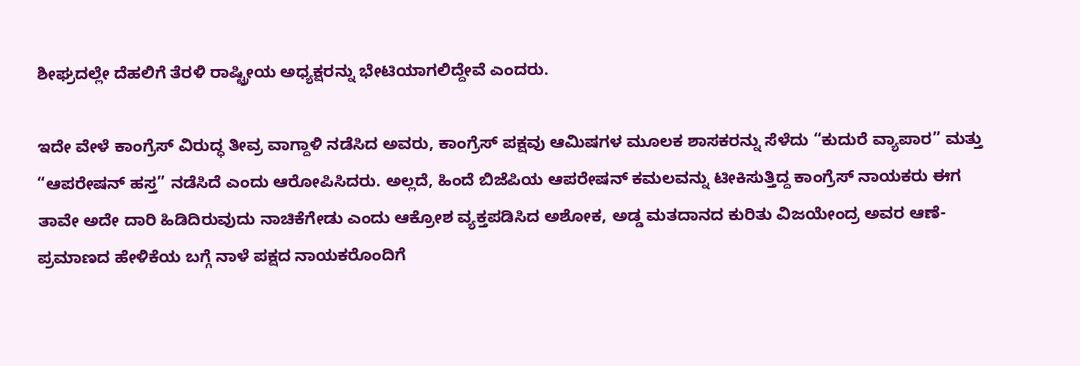ಶೀಘ್ರದಲ್ಲೇ ದೆಹಲಿಗೆ ತೆರಳಿ ರಾಷ್ಟ್ರೀಯ ಅಧ್ಯಕ್ಷರನ್ನು ಭೇಟಿಯಾಗಲಿದ್ದೇವೆ ಎಂದರು.

ಇದೇ ವೇಳೆ ಕಾಂಗ್ರೆಸ್ ವಿರುದ್ಧ ತೀವ್ರ ವಾಗ್ದಾಳಿ ನಡೆಸಿದ ಅವರು, ಕಾಂಗ್ರೆಸ್ ಪಕ್ಷವು ಆಮಿಷಗಳ ಮೂಲಕ ಶಾಸಕರನ್ನು ಸೆಳೆದು “ಕುದುರೆ ವ್ಯಾಪಾರ” ಮತ್ತು “ಆಪರೇಷನ್ ಹಸ್ತ” ನಡೆಸಿದೆ ಎಂದು ಆರೋಪಿಸಿದರು. ಅಲ್ಲದೆ, ಹಿಂದೆ ಬಿಜೆಪಿಯ ಆಪರೇಷನ್ ಕಮಲವನ್ನು ಟೀಕಿಸುತ್ತಿದ್ದ ಕಾಂಗ್ರೆಸ್ ನಾಯಕರು ಈಗ ತಾವೇ ಅದೇ ದಾರಿ ಹಿಡಿದಿರುವುದು ನಾಚಿಕೆಗೇಡು ಎಂದು ಆಕ್ರೋಶ ವ್ಯಕ್ತಪಡಿಸಿದ ಅಶೋಕ, ಅಡ್ಡ ಮತದಾನದ ಕುರಿತು ವಿಜಯೇಂದ್ರ ಅವರ ಆಣೆ-ಪ್ರಮಾಣದ ಹೇಳಿಕೆಯ ಬಗ್ಗೆ ನಾಳೆ ಪಕ್ಷದ ನಾಯಕರೊಂದಿಗೆ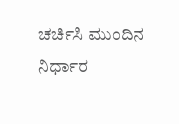ಚರ್ಚಿಸಿ ಮುಂದಿನ ನಿರ್ಧಾರ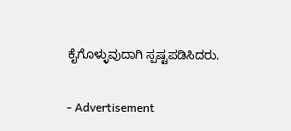ಕೈಗೊಳ್ಳುವುದಾಗಿ ಸ್ಪಷ್ಟಪಡಿಸಿದರು.

- Advertisement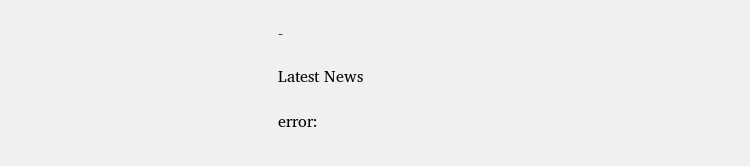-

Latest News

error: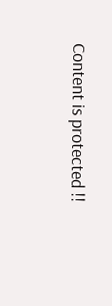Content is protected !!